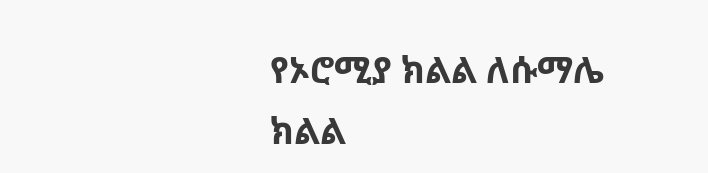የኦሮሚያ ክልል ለሱማሌ ክልል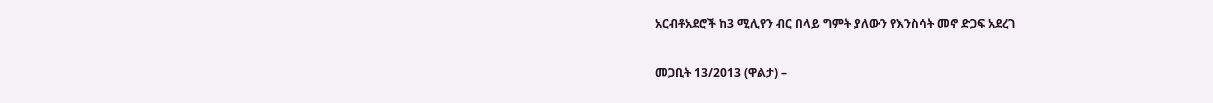አርብቶአደሮች ከ3 ሚሊየን ብር በላይ ግምት ያለውን የእንስሳት መኖ ድጋፍ አደረገ

መጋቢት 13/2013 (ዋልታ) –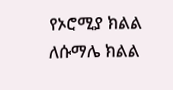የኦሮሚያ ክልል ለሱማሌ ክልል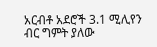አርብቶ አደሮች 3.1 ሚሊየን ብር ግምት ያለው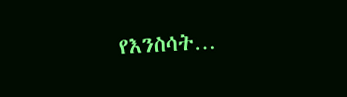የእንስሳት…